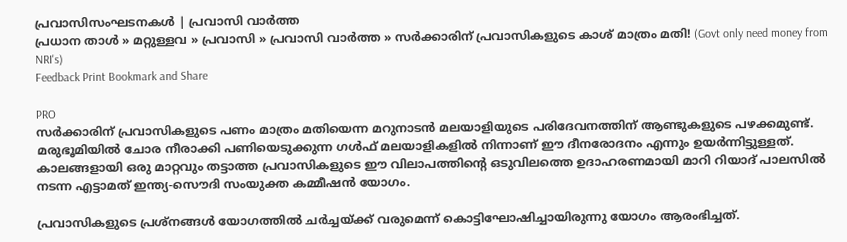പ്രവാസിസംഘടനകള്‍ | പ്രവാസി വാര്‍ത്ത
പ്രധാന താള്‍ » മറ്റുള്ളവ » പ്രവാസി » പ്രവാസി വാര്‍ത്ത » സര്‍ക്കാരിന് പ്രവാസികളുടെ കാശ് മാത്രം മതി! (Govt only need money from NRI's)
Feedback Print Bookmark and Share

PRO
സര്‍ക്കാരിന് പ്രവാസികളുടെ പണം മാത്രം മതിയെന്ന മറുനാടന്‍ മലയാളിയുടെ പരിദേവനത്തിന് ആണ്ടുകളുടെ പഴക്കമുണ്ട്. മരുഭൂമിയില്‍ ചോര നീരാക്കി പണിയെടുക്കുന്ന ഗള്‍‌ഫ് മലയാളികളില്‍ നിന്നാണ് ഈ ദീനരോദനം എന്നും ഉയര്‍ന്നിട്ടുള്ളത്. കാലങ്ങളായി ഒരു മാറ്റവും തട്ടാത്ത പ്രവാസികളുടെ ഈ വിലാപത്തിന്‍റെ ഒടുവിലത്തെ ഉദാഹരണമായി മാറി റിയാദ് പാലസില്‍ നടന്ന എട്ടാമത് ഇന്ത്യ-സൌദി സംയുക്ത കമ്മീഷന്‍ യോഗം.

പ്രവാസികളുടെ പ്രശ്നങ്ങള്‍ യോഗത്തില്‍ ചര്‍ച്ചയ്ക്ക് വരുമെന്ന് കൊട്ടിഘോഷിച്ചായിരുന്നു യോഗം ആ‍രംഭിച്ചത്.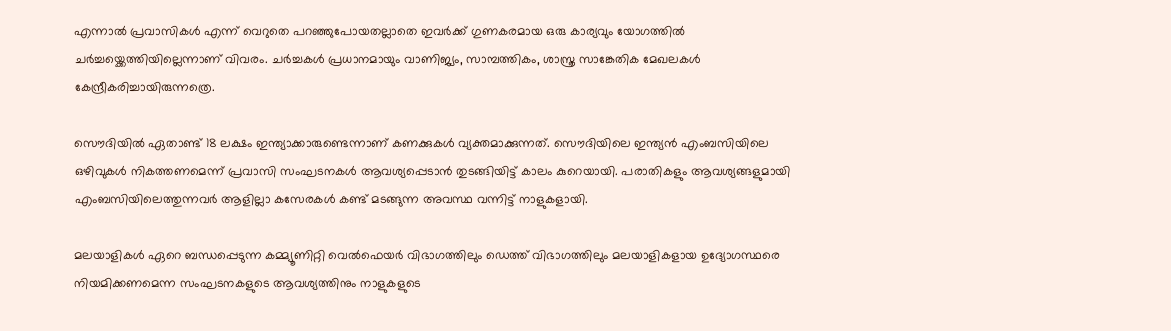എന്നാല്‍ പ്രവാസികള്‍ എന്ന് വെറുതെ പറഞ്ഞുപോയതല്ലാതെ ഇവര്‍ക്ക് ഗുണകരമായ ഒരു കാര്യവും യോഗത്തില്‍ ചര്‍ച്ചയ്ക്കെത്തിയില്ലെന്നാണ് വിവരം. ചര്‍ച്ചകള്‍ പ്രധാനമായും വാണിജ്യം, സാമ്പത്തികം, ശാസ്ത്ര സാങ്കേതിക മേഖലകള്‍ കേന്ദ്രീകരിച്ചായിരുന്നത്രെ.

സൌദിയില്‍ ഏതാണ്ട് 18 ലക്ഷം ഇന്ത്യാക്കാരുണ്ടെന്നാണ് കണക്കുകള്‍ വ്യക്തമാക്കുന്നത്. സൌദിയിലെ ഇന്ത്യന്‍ എംബസിയിലെ ഒഴിവുകള്‍ നികത്തണമെന്ന് പ്രവാസി സംഘടനകള്‍ ആവശ്യപ്പെടാന്‍ തുടങ്ങിയിട്ട് കാലം കുറെയായി. പരാതികളും ആവശ്യങ്ങളുമായി എംബസിയിലെത്തുന്നവര്‍ ആളില്ലാ കസേരകള്‍ കണ്ട് മടങ്ങുന്ന അവസ്ഥ വന്നിട്ട് നാളുകളായി.

മലയാളികള്‍ ഏറെ ബന്ധപ്പെടുന്ന കമ്മ്യൂണിറ്റി വെല്‍‌ഫെയര്‍ വിഭാഗത്തിലും ഡെത്ത് വിഭാഗത്തിലും മലയാളികളായ ഉദ്യോഗസ്ഥരെ നിയമിക്കണമെന്ന സംഘടനകളുടെ ആവശ്യത്തിനും നാളുകളുടെ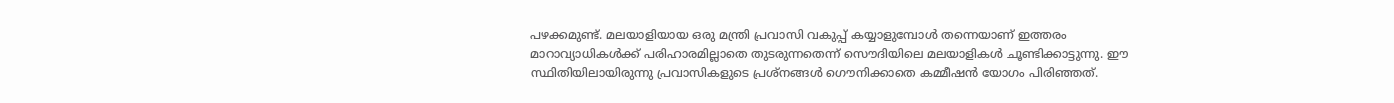പഴക്കമുണ്ട്. മലയാളിയായ ഒരു മന്ത്രി പ്രവാസി വകുപ്പ് കയ്യാളുമ്പോള്‍ തന്നെയാണ് ഇത്തരം മാറാവ്യാധികള്‍ക്ക് പരിഹാരമില്ലാതെ തുടരുന്നതെന്ന് സൌദിയിലെ മലയാളികള്‍ ചൂണ്ടിക്കാട്ടുന്നു. ഈ സ്ഥിതിയിലായിരുന്നു പ്രവാസികളുടെ പ്രശ്നങ്ങള്‍ ഗൌനിക്കാതെ കമ്മീഷന്‍ യോഗം പിരിഞ്ഞത്.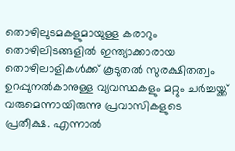തൊഴിലുടമകളുമായുള്ള കരാറും തൊഴിലിടങ്ങളില്‍ ഇന്ത്യാക്കാരായ തൊഴിലാളികള്‍ക്ക് കൂടുതല്‍ സുരക്ഷിതത്വം ഉറപ്പുനല്‍കാനുള്ള വ്യവസ്ഥകളും മറ്റും ചര്‍ച്ചയ്ക്ക് വരുമെന്നായിരുന്നു പ്രവാസികളുടെ പ്രതീക്ഷ. എന്നാല്‍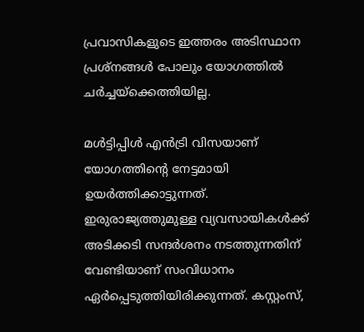പ്രവാസികളുടെ ഇത്തരം അടിസ്ഥാന പ്രശ്നങ്ങള്‍ പോലും യോഗത്തില്‍ ചര്‍ച്ചയ്ക്കെത്തിയില്ല.

മള്‍ട്ടിപ്പിള്‍ എന്‍‌ട്രി വിസയാണ് യോഗത്തിന്‍റെ നേട്ടമായി ഉയര്‍ത്തിക്കാട്ടുന്നത്. ഇരുരാജ്യത്തുമുള്ള വ്യവസായികള്‍ക്ക് അടിക്കടി സന്ദര്‍ശനം നടത്തുന്നതിന് വേണ്ടിയാണ് സംവിധാ‍നം ഏര്‍പ്പെടുത്തിയിരിക്കുന്നത്. കസ്റ്റംസ്,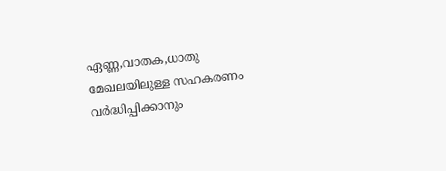ഏണ്ണ,വാതക,ധാതു മേഖലയിലുള്ള സഹകരണം വര്‍ദ്ധിപ്പിക്കാനും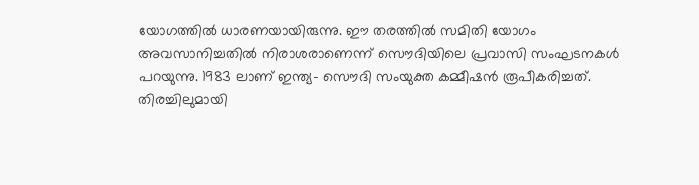യോഗത്തില്‍ ധാരണയായിരുന്നു. ഈ തരത്തില്‍ സമിതി യോഗം അവസാനിച്ചതില്‍ നിരാശരാണെന്ന് സൌദിയിലെ പ്രവാസി സംഘടനകള്‍ പറയുന്നു. 1983 ലാണ് ഇന്ത്യ- സൌദി സംയുക്ത കമ്മീഷന്‍ രൂപീകരിച്ചത്.
തിരച്ചിലുമായി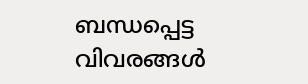ബന്ധപ്പെട്ട വിവരങ്ങള്‍